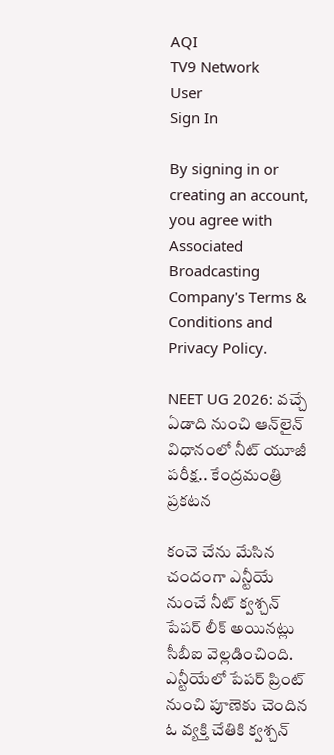AQI
TV9 Network
User
Sign In

By signing in or creating an account, you agree with Associated Broadcasting Company's Terms & Conditions and Privacy Policy.

NEET UG 2026: వచ్చే ఏడాది నుంచి ఆన్‌లైన్‌ విధానంలో నీట్ యూజీ పరీక్ష.. కేంద్రమంత్రి ప్రకటన

కంచె చేను మేసిన చందంగా ఎన్టీయే నుంచే నీట్‌ క్వశ్చన్ పేపర్‌ లీక్‌ అయినట్లు సీబీఐ వెల్లడించింది. ఎన్టీయేలో పేపర్ ప్రింట్‌ నుంచి పూణెకు చెందిన ఓ వ్యక్తి చేతికి క్వశ్చన్‌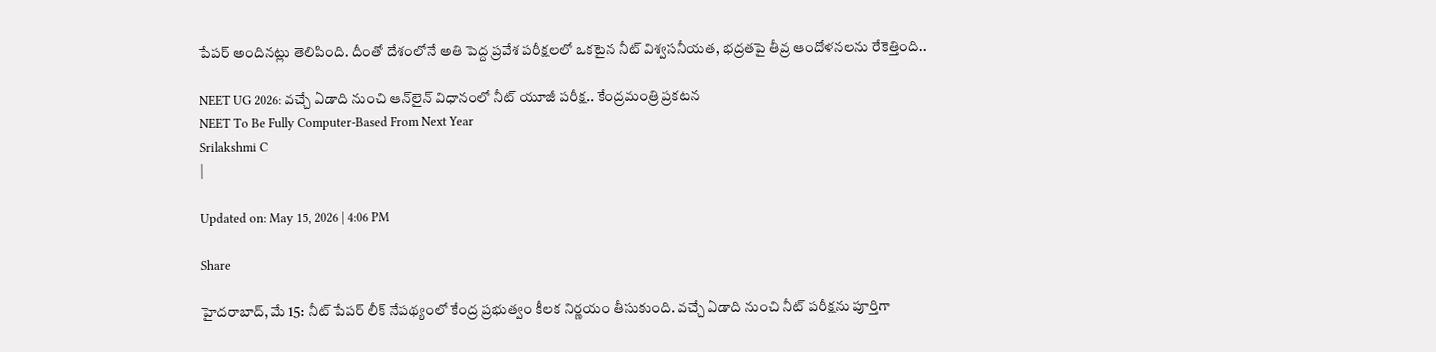పేపర్‌ అందినట్లు తెలిపింది. దీంతో దేశంలోనే అతి పెద్ద ప్రవేశ పరీక్షలలో ఒకటైన నీట్‌ విశ్వసనీయత, భద్రతపై తీవ్ర ఆందోళనలను రేకెత్తింది..

NEET UG 2026: వచ్చే ఏడాది నుంచి ఆన్‌లైన్‌ విధానంలో నీట్ యూజీ పరీక్ష.. కేంద్రమంత్రి ప్రకటన
NEET To Be Fully Computer-Based From Next Year
Srilakshmi C
|

Updated on: May 15, 2026 | 4:06 PM

Share

హైదరాబాద్, మే 15: నీట్‌ పేపర్‌ లీక్‌ నేపథ్యంలో కేంద్ర ప్రభుత్వం కీలక నిర్ణయం తీసుకుంది. వచ్చే ఏడాది నుంచి నీట్ పరీక్షను పూర్తిగా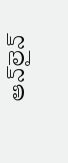ఆన్‌లైన్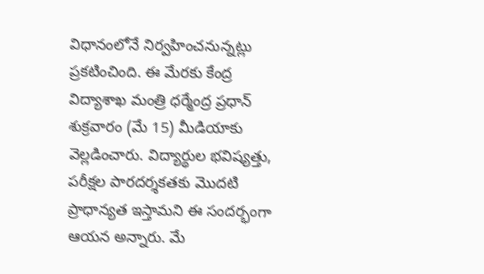విధానంలోనే నిర్వహించనున్నట్లు ప్రకటించింది. ఈ మేరకు కేంద్ర విద్యాశాఖ మంత్రి ధర్మేంద్ర ప్రధాన్ శుక్రవారం (మే 15) మీడియాకు వెల్లడించారు. విద్యార్థుల భవిష్యత్తు, పరీక్షల పారదర్శకతకు మొదటి ప్రాధాన్యత ఇస్తామని ఈ సందర్భంగా ఆయన అన్నారు. మే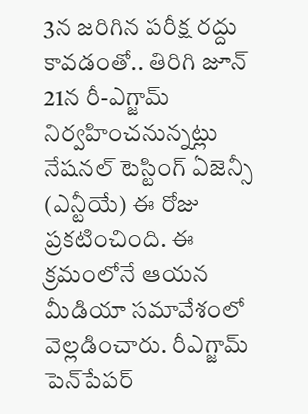3న జరిగిన పరీక్ష రద్దు కావడంతో.. తిరిగి జూన్ 21న రీ-ఎగ్జామ్ నిర్వహించనున్నట్లు నేషనల్ టెస్టింగ్ ఏజెన్సీ (ఎన్టీయే) ఈ రోజు ప్రకటించింది. ఈ క్రమంలోనే ఆయన మీడియా సమావేశంలో వెల్లడించారు. రీఎగ్జామ్‌ పెన్‌పేపర్‌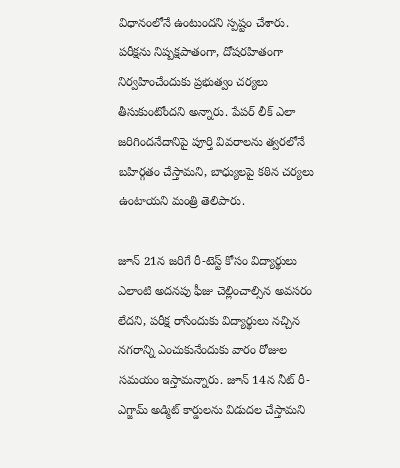విధానంలోనే ఉంటుందని స్పష్టం చేశారు. పరీక్షను నిష్పక్షపాతంగా, దోషరహితంగా నిర్వహించేందుకు ప్రభుత్వం చర్యలు తీసుకుంటోందని అన్నారు. పేపర్ లీక్‌ ఎలా జరిగిందనేదానిపై పూర్తి వివరాలను త్వరలోనే బహిర్గతం చేస్తామని, బాధ్యులపై కఠిన చర్యలు ఉంటాయని మంత్రి తెలిపారు.

జూన్ 21న జరిగే రీ-టెస్ట్ కోసం విద్యార్థులు ఎలాంటి అదనపు ఫీజు చెల్లించాల్సిన అవసరం లేదని, పరీక్ష రాసేందుకు విద్యార్థులు నచ్చిన నగరాన్ని ఎంచుకునేందుకు వారం రోజుల సమయం ఇస్తామన్నారు. జూన్ 14న నీట్ రీ-ఎగ్జామ్ అడ్మిట్ కార్డులను విడుదల చేస్తామని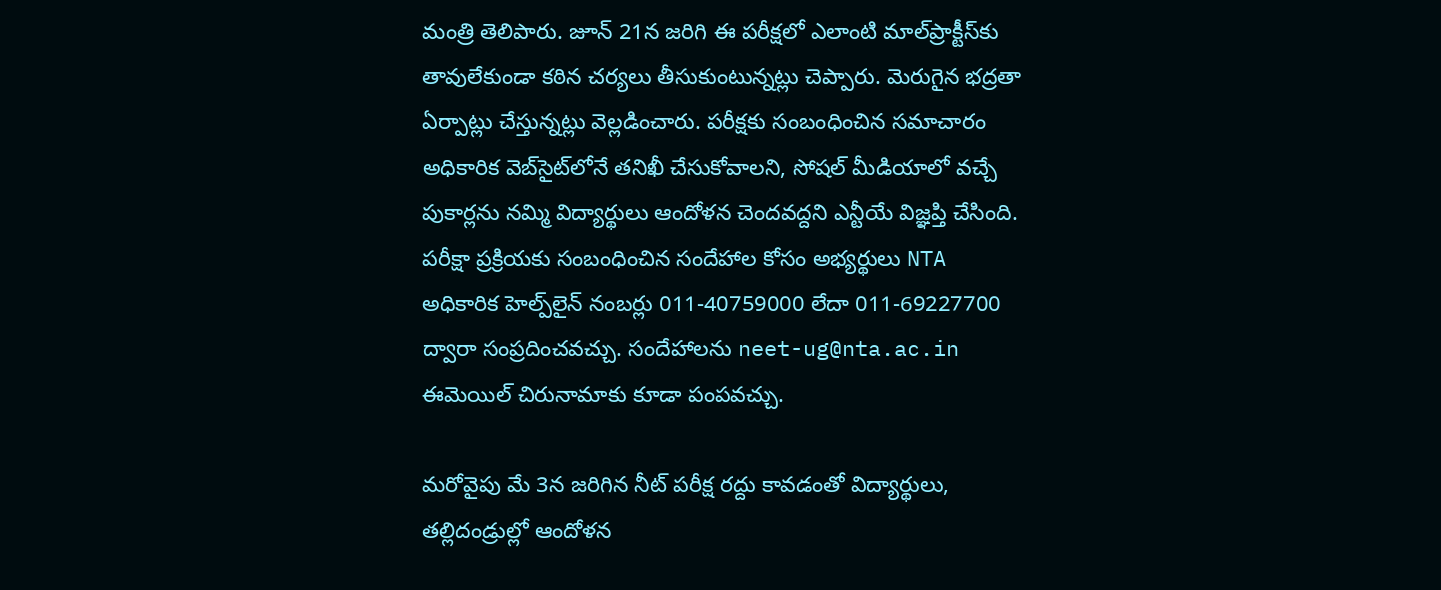మంత్రి తెలిపారు. జూన్‌ 21న జరిగి ఈ పరీక్షలో ఎలాంటి మాల్‌ప్రాక్టీస్‌కు తావులేకుండా కఠిన చర్యలు తీసుకుంటున్నట్లు చెప్పారు. మెరుగైన భద్రతా ఏర్పాట్లు చేస్తున్నట్లు వెల్లడించారు. పరీక్షకు సంబంధించిన సమాచారం అధికారిక వెబ్‌సైట్‌లోనే తనిఖీ చేసుకోవాలని, సోషల్ మీడియాలో వచ్చే పుకార్లను నమ్మి విద్యార్థులు ఆందోళన చెందవద్దని ఎన్టీయే విజ్ఞప్తి చేసింది. పరీక్షా ప్రక్రియకు సంబంధించిన సందేహాల కోసం అభ్యర్థులు NTA అధికారిక హెల్ప్‌లైన్ నంబర్లు 011-40759000 లేదా 011-69227700 ద్వారా సంప్రదించవచ్చు. సందేహాలను neet-ug@nta.ac.in ఈమెయిల్ చిరునామాకు కూడా పంపవచ్చు.

మరోవైపు మే 3న జరిగిన నీట్ పరీక్ష రద్దు కావడంతో విద్యార్థులు, తల్లిదండ్రుల్లో ఆందోళన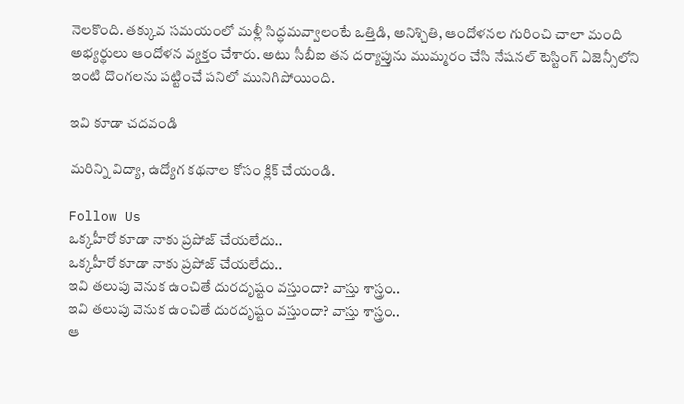నెలకొంది. తక్కువ సమయంలో మళ్లీ సిద్ధమవ్వాలంటే ఒత్తిడి, అనిశ్చితి, ఆందోళనల గురించి చాలా మంది అభ్యర్థులు ఆందోళన వ్యక్తం చేశారు. అటు సీబీఐ తన దర్యాప్తును ముమ్మరం చేసి నేషనల్ టెస్టింగ్ ఏజెన్సీలోని ఇంటి దొంగలను పట్టించే పనిలో మునిగిపోయింది.

ఇవి కూడా చదవండి

మరిన్ని విద్యా, ఉద్యోగ కథనాల కోసం క్లిక్‌ చేయండి.

Follow Us
ఒక్కహీరో కూడా నాకు ప్రపోజ్ చేయలేదు..
ఒక్కహీరో కూడా నాకు ప్రపోజ్ చేయలేదు..
ఇవి తలుపు వెనుక ఉంచితే దురదృష్టం వస్తుందా? వాస్తు శాస్త్రం..
ఇవి తలుపు వెనుక ఉంచితే దురదృష్టం వస్తుందా? వాస్తు శాస్త్రం..
ఆ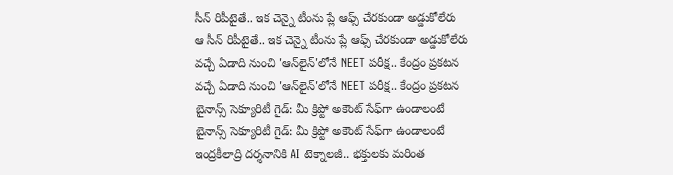సీన్ రిపీటైతే.. ఇక చెన్నై టీంను ప్లే ఆఫ్స్ చేరకుండా అడ్డుకోలేరు
ఆ సీన్ రిపీటైతే.. ఇక చెన్నై టీంను ప్లే ఆఫ్స్ చేరకుండా అడ్డుకోలేరు
వచ్చే ఏడాది నుంచి 'ఆన్‌లైన్‌'లోనే NEET పరీక్ష.. కేంద్రం ప్రకటన
వచ్చే ఏడాది నుంచి 'ఆన్‌లైన్‌'లోనే NEET పరీక్ష.. కేంద్రం ప్రకటన
బైనాన్స్ సెక్యూరిటీ గైడ్: మీ క్రిప్టో అకౌంట్‌ సేఫ్‌గా ఉండాలంటే
బైనాన్స్ సెక్యూరిటీ గైడ్: మీ క్రిప్టో అకౌంట్‌ సేఫ్‌గా ఉండాలంటే
ఇంద్రకీలాద్రి దర్శనానికి AI టెక్నాలజీ.. భక్తులకు మరింత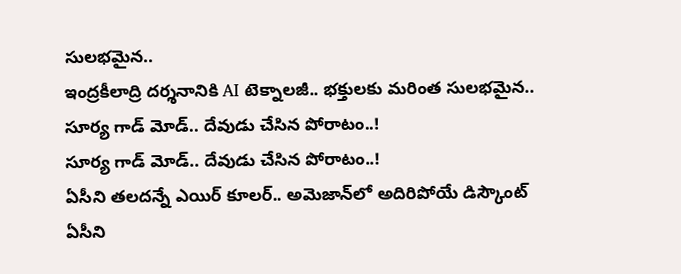సులభమైన..
ఇంద్రకీలాద్రి దర్శనానికి AI టెక్నాలజీ.. భక్తులకు మరింత సులభమైన..
సూర్య గాడ్ మోడ్.. దేవుడు చేసిన పోరాటం..!
సూర్య గాడ్ మోడ్.. దేవుడు చేసిన పోరాటం..!
ఏసీని తలదన్నే ఎయిర్‌ కూలర్.. అమెజాన్‌లో అదిరిపోయే డిస్కౌంట్‌
ఏసీని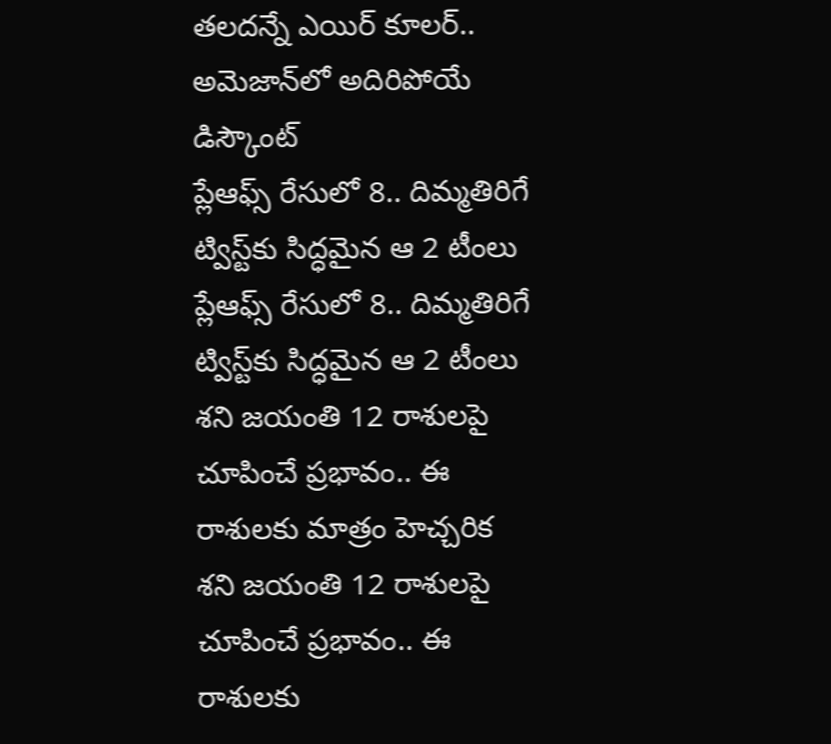తలదన్నే ఎయిర్‌ కూలర్.. అమెజాన్‌లో అదిరిపోయే డిస్కౌంట్‌
ప్లేఆఫ్స్ రేసులో 8.. దిమ్మతిరిగే ట్విస్ట్‌కు సిద్ధమైన ఆ 2 టీంలు
ప్లేఆఫ్స్ రేసులో 8.. దిమ్మతిరిగే ట్విస్ట్‌కు సిద్ధమైన ఆ 2 టీంలు
శని జయంతి 12 రాశులపై చూపించే ప్రభావం.. ఈ రాశులకు మాత్రం హెచ్చరిక
శని జయంతి 12 రాశులపై చూపించే ప్రభావం.. ఈ రాశులకు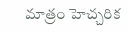మాత్రం హెచ్చరిక